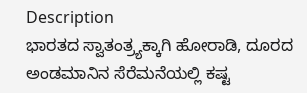Description
ಭಾರತದ ಸ್ವಾತಂತ್ರ್ಯಕ್ಕಾಗಿ ಹೋರಾಡಿ, ದೂರದ ಅಂಡಮಾನಿನ ಸೆರೆಮನೆಯಲ್ಲಿ ಕಷ್ಟ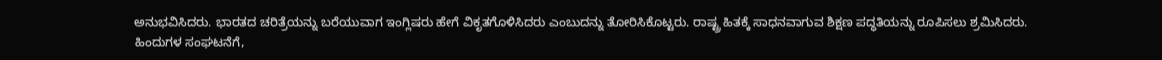ಅನುಭವಿಸಿದರು. ಭಾರತದ ಚರಿತ್ರೆಯನ್ನು ಬರೆಯುವಾಗ ಇಂಗ್ಲಿಷರು ಹೇಗೆ ವಿಕೃತಗೊಳಿಸಿದರು ಎಂಬುದನ್ನು ತೋರಿಸಿಕೊಟ್ಟರು. ರಾಷ್ಟ್ರ ಹಿತಕ್ಕೆ ಸಾಧನವಾಗುವ ಶಿಕ್ಷಣ ಪದ್ಧತಿಯನ್ನು ರೂಪಿಸಲು ಶ್ರಮಿಸಿದರು. ಹಿಂದುಗಳ ಸಂಘಟನೆಗೆ,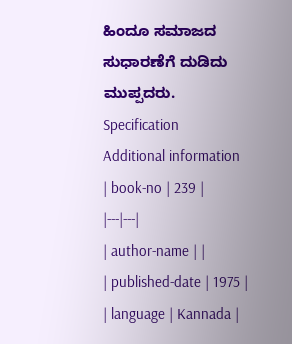ಹಿಂದೂ ಸಮಾಜದ ಸುಧಾರಣೆಗೆ ದುಡಿದು ಮುಪ್ಪದರು.
Specification
Additional information
| book-no | 239 |
|---|---|
| author-name | |
| published-date | 1975 |
| language | Kannada |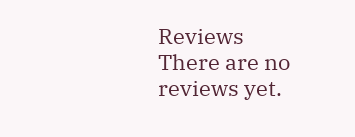Reviews
There are no reviews yet.